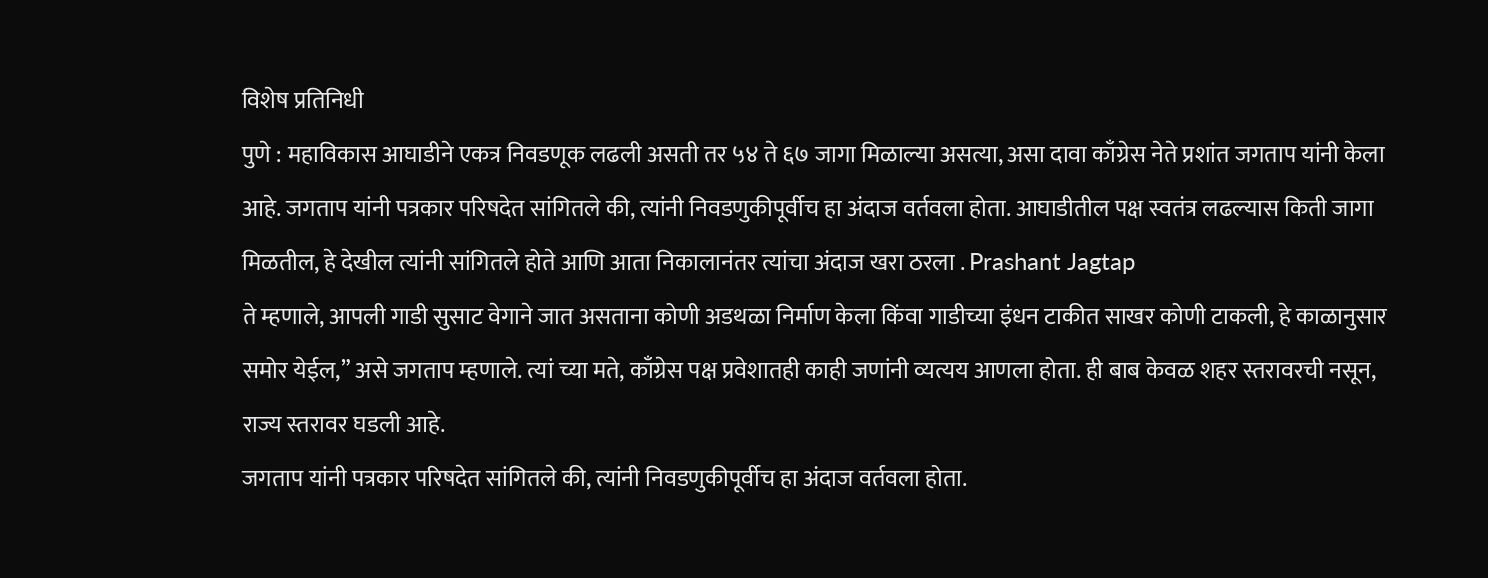विशेष प्रतिनिधी
पुणे : महाविकास आघाडीने एकत्र निवडणूक लढली असती तर ५४ ते ६७ जागा मिळाल्या असत्या, असा दावा काँग्रेस नेते प्रशांत जगताप यांनी केला आहे. जगताप यांनी पत्रकार परिषदेत सांगितले की, त्यांनी निवडणुकीपूर्वीच हा अंदाज वर्तवला होता. आघाडीतील पक्ष स्वतंत्र लढल्यास किती जागा मिळतील, हे देखील त्यांनी सांगितले होते आणि आता निकालानंतर त्यांचा अंदाज खरा ठरला . Prashant Jagtap
ते म्हणाले, आपली गाडी सुसाट वेगाने जात असताना कोणी अडथळा निर्माण केला किंवा गाडीच्या इंधन टाकीत साखर कोणी टाकली, हे काळानुसार समोर येईल,” असे जगताप म्हणाले. त्यां च्या मते, काँग्रेस पक्ष प्रवेशातही काही जणांनी व्यत्यय आणला होता. ही बाब केवळ शहर स्तरावरची नसून, राज्य स्तरावर घडली आहे.
जगताप यांनी पत्रकार परिषदेत सांगितले की, त्यांनी निवडणुकीपूर्वीच हा अंदाज वर्तवला होता.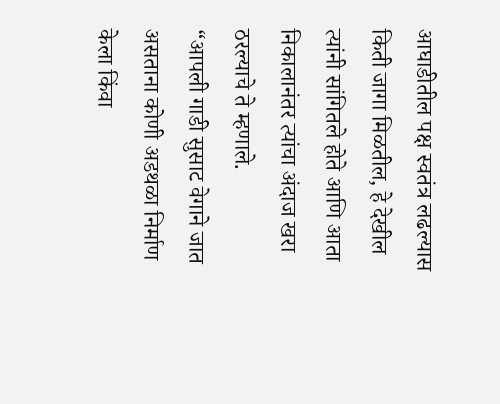आघाडीतील पक्ष स्वतंत्र लढल्यास किती जागा मिळतील, हे देखील त्यांनी सांगितले होते आणि आता निकालानंतर त्यांचा अंदाज खरा ठरल्याचे ते म्हणाले.
“आपली गाडी सुसाट वेगाने जात असताना कोणी अडथळा निर्माण केला किंवा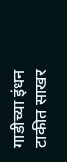गाडीच्या इंधन टाकीत साखर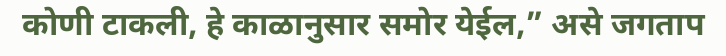कोणी टाकली, हे काळानुसार समोर येईल,” असे जगताप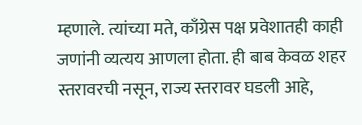म्हणाले. त्यांच्या मते, काँग्रेस पक्ष प्रवेशातही काही जणांनी व्यत्यय आणला होता. ही बाब केवळ शहर स्तरावरची नसून, राज्य स्तरावर घडली आहे,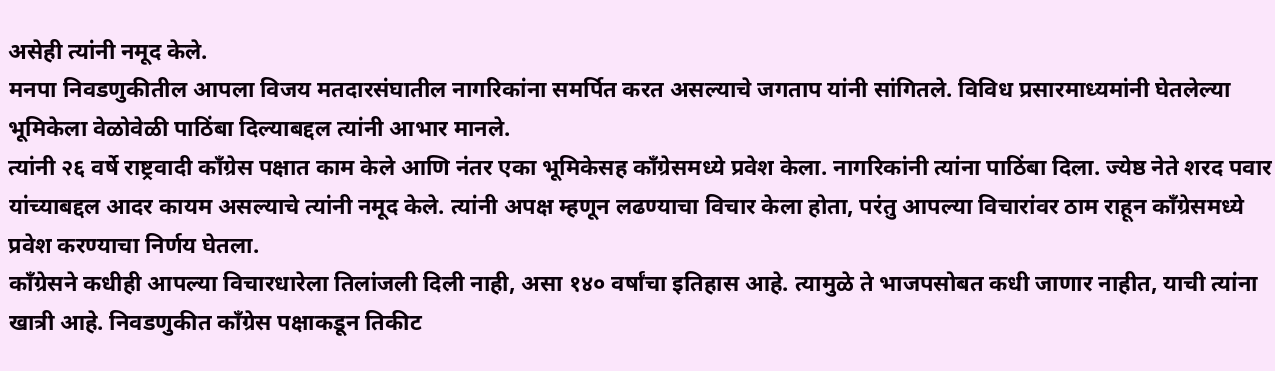असेही त्यांनी नमूद केले.
मनपा निवडणुकीतील आपला विजय मतदारसंघातील नागरिकांना समर्पित करत असल्याचे जगताप यांनी सांगितले. विविध प्रसारमाध्यमांनी घेतलेल्या भूमिकेला वेळोवेळी पाठिंबा दिल्याबद्दल त्यांनी आभार मानले.
त्यांनी २६ वर्षे राष्ट्रवादी काँग्रेस पक्षात काम केले आणि नंतर एका भूमिकेसह काँग्रेसमध्ये प्रवेश केला. नागरिकांनी त्यांना पाठिंबा दिला. ज्येष्ठ नेते शरद पवार यांच्याबद्दल आदर कायम असल्याचे त्यांनी नमूद केले. त्यांनी अपक्ष म्हणून लढण्याचा विचार केला होता, परंतु आपल्या विचारांवर ठाम राहून काँग्रेसमध्ये प्रवेश करण्याचा निर्णय घेतला.
काँग्रेसने कधीही आपल्या विचारधारेला तिलांजली दिली नाही, असा १४० वर्षांचा इतिहास आहे. त्यामुळे ते भाजपसोबत कधी जाणार नाहीत, याची त्यांना खात्री आहे. निवडणुकीत काँग्रेस पक्षाकडून तिकीट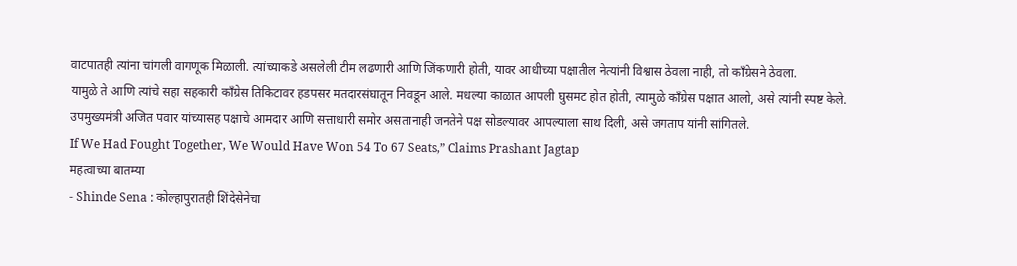वाटपातही त्यांना चांगली वागणूक मिळाली. त्यांच्याकडे असलेली टीम लढणारी आणि जिंकणारी होती, यावर आधीच्या पक्षातील नेत्यांनी विश्वास ठेवला नाही, तो काँग्रेसने ठेवला.
यामुळे ते आणि त्यांचे सहा सहकारी काँग्रेस तिकिटावर हडपसर मतदारसंघातून निवडून आले. मधल्या काळात आपली घुसमट होत होती, त्यामुळे काँग्रेस पक्षात आलो, असे त्यांनी स्पष्ट केले. उपमुख्यमंत्री अजित पवार यांच्यासह पक्षाचे आमदार आणि सत्ताधारी समोर असतानाही जनतेने पक्ष सोडल्यावर आपल्याला साथ दिली, असे जगताप यांनी सांगितले.
If We Had Fought Together, We Would Have Won 54 To 67 Seats,” Claims Prashant Jagtap
महत्वाच्या बातम्या
- Shinde Sena : कोल्हापुरातही शिंदेसेनेचा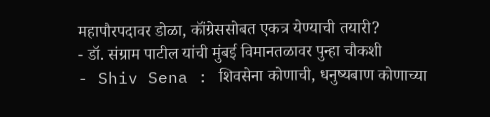महापौरपदावर डोळा, कॉंग्रेससोबत एकत्र येण्याची तयारी?
- डॉ. संग्राम पाटील यांची मुंबई विमानतळावर पुन्हा चौकशी
- Shiv Sena : शिवसेना कोणाची, धनुष्यबाण कोणाच्या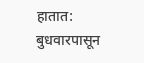हातात: बुधवारपासून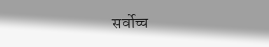सर्वोच्च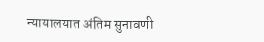न्यायालयात अंतिम सुनावणी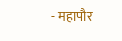- महापौर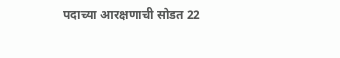पदाच्या आरक्षणाची सोडत 22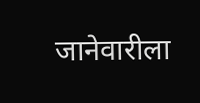जानेवारीला